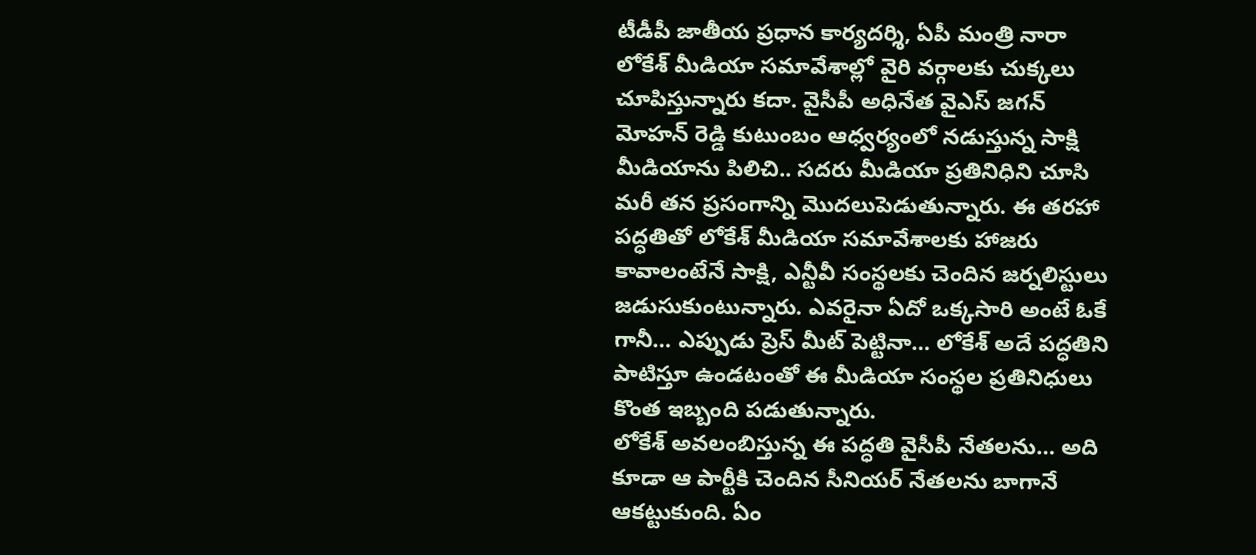టీడీపీ జాతీయ ప్రధాన కార్యదర్శి, ఏపీ మంత్రి నారా లోకేశ్ మీడియా సమావేశాల్లో వైరి వర్గాలకు చుక్కలు చూపిస్తున్నారు కదా. వైసీపీ అధినేత వైఎస్ జగన్ మోహన్ రెడ్డి కుటుంబం ఆధ్వర్యంలో నడుస్తున్న సాక్షి మీడియాను పిలిచి.. సదరు మీడియా ప్రతినిధిని చూసి మరీ తన ప్రసంగాన్ని మొదలుపెడుతున్నారు. ఈ తరహా పద్ధతితో లోకేశ్ మీడియా సమావేశాలకు హాజరు కావాలంటేనే సాక్షి, ఎన్టీవీ సంస్థలకు చెందిన జర్నలిస్టులు జడుసుకుంటున్నారు. ఎవరైనా ఏదో ఒక్కసారి అంటే ఓకే గానీ… ఎప్పుడు ప్రెస్ మీట్ పెట్టినా… లోకేశ్ అదే పద్ధతిని పాటిస్తూ ఉండటంతో ఈ మీడియా సంస్థల ప్రతినిధులు కొంత ఇబ్బంది పడుతున్నారు.
లోకేశ్ అవలంబిస్తున్న ఈ పద్ధతి వైసీపీ నేతలను… అది కూడా ఆ పార్టీకి చెందిన సీనియర్ నేతలను బాగానే ఆకట్టుకుంది. ఏం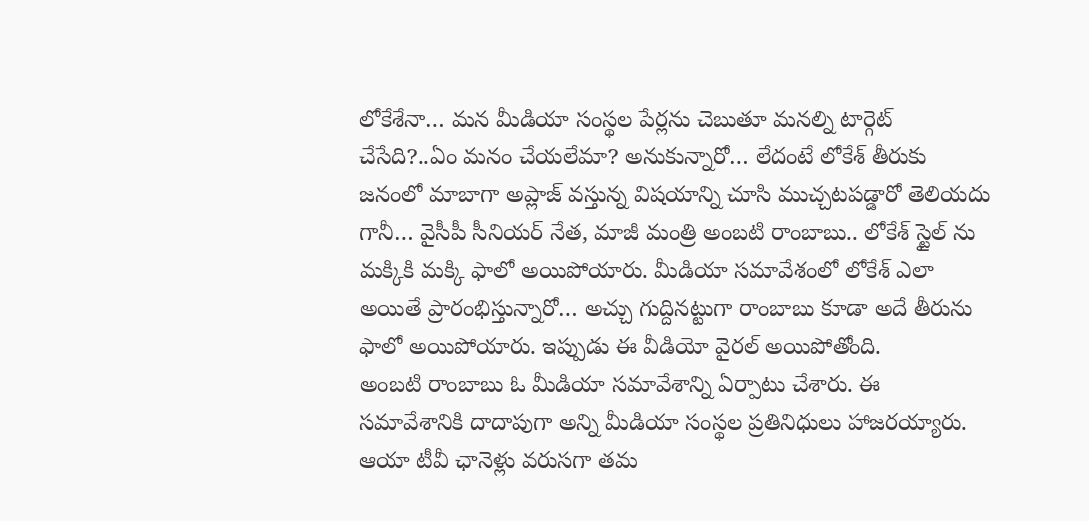లోకేశేనా… మన మీడియా సంస్థల పేర్లను చెబుతూ మనల్ని టార్గెట్ చేసేది?..ఏం మనం చేయలేమా? అనుకున్నారో… లేదంటే లోకేశ్ తీరుకు జనంలో మాబాగా అప్లాజ్ వస్తున్న విషయాన్ని చూసి ముచ్చటపడ్డారో తెలియదు గానీ… వైసీపీ సీనియర్ నేత, మాజీ మంత్రి అంబటి రాంబాబు.. లోకేశ్ స్టైల్ ను మక్కికి మక్కి ఫాలో అయిపోయారు. మీడియా సమావేశంలో లోకేశ్ ఎలా అయితే ప్రారంభిస్తున్నారో… అచ్చు గుద్దినట్టుగా రాంబాబు కూడా అదే తీరును ఫాలో అయిపోయారు. ఇప్పుడు ఈ వీడియో వైరల్ అయిపోతోంది.
అంబటి రాంబాబు ఓ మీడియా సమావేశాన్ని ఏర్పాటు చేశారు. ఈ సమావేశానికి దాదాపుగా అన్ని మీడియా సంస్థల ప్రతినిధులు హాజరయ్యారు. ఆయా టీవీ ఛానెళ్లు వరుసగా తమ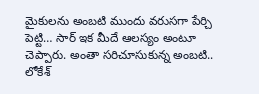మైకులను అంబటి ముందు వరుసగా పేర్చి పెట్టి… సార్ ఇక మీదే ఆలస్యం అంటూ చెప్పారు. అంతా సరిచూసుకున్న అంబటి.. లోకేశ్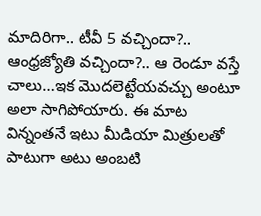మాదిరిగా.. టీవీ 5 వచ్చిందా?.. ఆంధ్రజ్యోతి వచ్చిందా?.. ఆ రెండూ వస్తే చాలు…ఇక మొదలెట్టేయవచ్చు అంటూ అలా సాగిపోయారు. ఈ మాట విన్నంతనే ఇటు మీడియా మిత్రులతో పాటుగా అటు అంబటి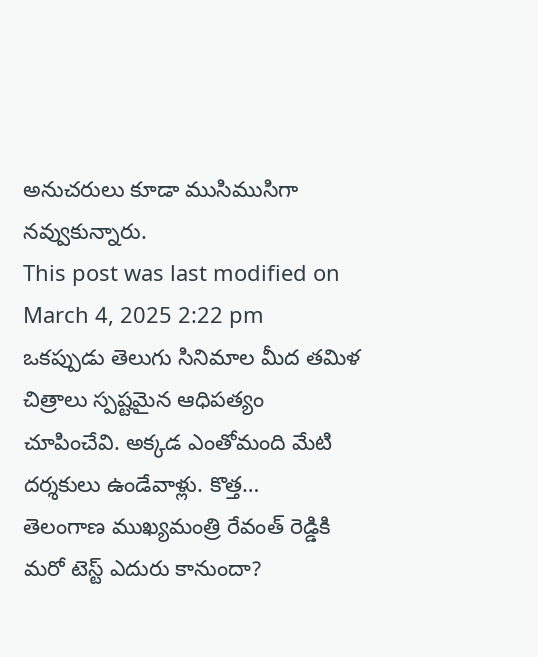అనుచరులు కూడా ముసిముసిగా నవ్వుకున్నారు.
This post was last modified on March 4, 2025 2:22 pm
ఒకప్పుడు తెలుగు సినిమాల మీద తమిళ చిత్రాలు స్పష్టమైన ఆధిపత్యం చూపించేవి. అక్కడ ఎంతోమంది మేటి దర్శకులు ఉండేవాళ్లు. కొత్త…
తెలంగాణ ముఖ్యమంత్రి రేవంత్ రెడ్డికి మరో టెస్ట్ ఎదురు కానుందా?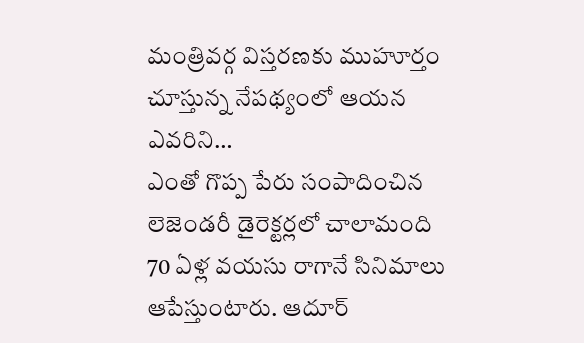మంత్రివర్గ విస్తరణకు ముహూర్తం చూస్తున్న నేపథ్యంలో ఆయన ఎవరిని…
ఎంతో గొప్ప పేరు సంపాదించిన లెజెండరీ డైరెక్టర్లలో చాలామంది 70 ఏళ్ల వయసు రాగానే సినిమాలు ఆపేస్తుంటారు. ఆదూర్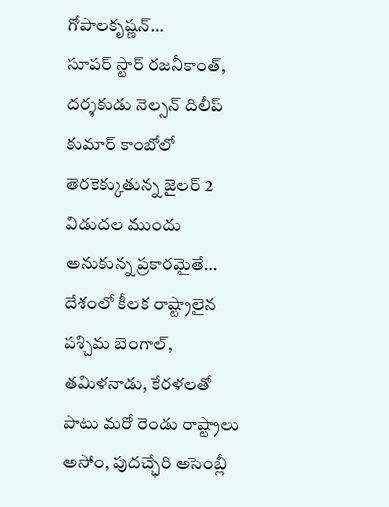గోపాలకృష్ణన్…
సూపర్ స్టార్ రజనీకాంత్, దర్శకుడు నెల్సన్ దిలీప్ కుమార్ కాంబోలో తెరకెక్కుతున్న జైలర్ 2 విడుదల ముందు అనుకున్న ప్రకారమైతే…
దేశంలో కీలక రాష్ట్రాలైన పశ్చిమ బెంగాల్, తమిళనాడు, కేరళలతో పాటు మరో రెండు రాష్ట్రాలు అసోం, పుదచ్ఛేరి అసెంబ్లీ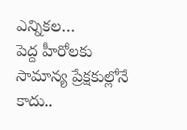ఎన్నికల…
పెద్ద హీరోలకు సామాన్య ప్రేక్షకుల్లోనే కాదు..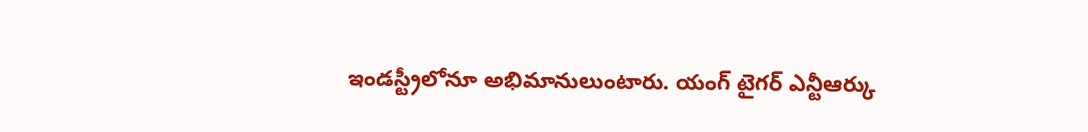ఇండస్ట్రీలోనూ అభిమానులుంటారు. యంగ్ టైగర్ ఎన్టీఆర్కు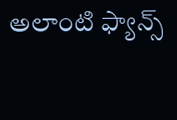అలాంటి ఫ్యాన్స్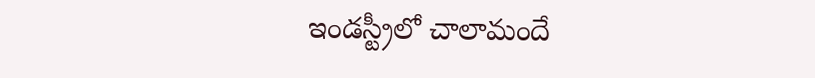ఇండస్ట్రీలో చాలామందే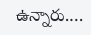ఉన్నారు.…